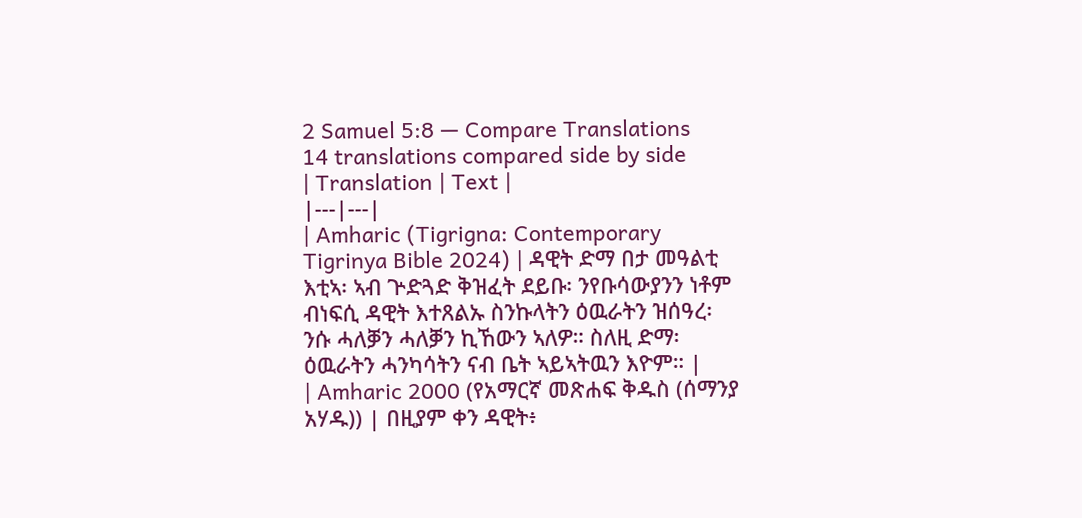2 Samuel 5:8 — Compare Translations
14 translations compared side by side
| Translation | Text |
|---|---|
| Amharic (Tigrigna: Contemporary Tigrinya Bible 2024) | ዳዊት ድማ በታ መዓልቲ እቲኣ፡ ኣብ ጕድጓድ ቅዝፈት ደይቡ፡ ንየቡሳውያንን ነቶም ብነፍሲ ዳዊት እተጸልኡ ስንኩላትን ዕዉራትን ዝሰዓረ፡ ንሱ ሓለቓን ሓለቓን ኪኸውን ኣለዎ። ስለዚ ድማ፡ ዕዉራትን ሓንካሳትን ናብ ቤት ኣይኣትዉን እዮም። |
| Amharic 2000 (የአማርኛ መጽሐፍ ቅዱስ (ሰማንያ አሃዱ)) | በዚያም ቀን ዳዊት፥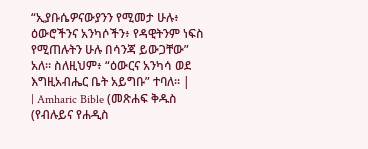“ኢያቡሴዎናውያንን የሚመታ ሁሉ፥ ዕውሮችንና አንካሶችን፥ የዳዊትንም ነፍስ የሚጠሉትን ሁሉ በሳንጃ ይውጋቸው” አለ። ስለዚህም፥ “ዕውርና አንካሳ ወደ እግዚአብሔር ቤት አይግቡ” ተባለ። |
| Amharic Bible (መጽሐፍ ቅዱስ (የብሉይና የሐዲስ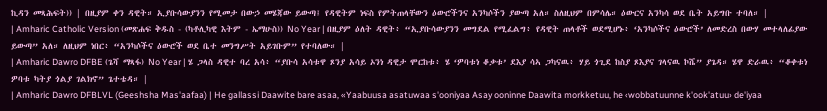ኪዳን መጻሕፍት)) | በዚያም ቀን ዳዊት። ኢያቡሳውያንን የሚመታ በውኃ መሄጃው ይውጣ፤ የዳዊትም ነፍስ የምትጠላቸውን ዕውሮችንና አንካሶችን ያውጣ አለ። ስለዚህም በምሳሌ። ዕውርና አንካሳ ወደ ቤት አይግቡ ተባለ። |
| Amharic Catholic Version (መጽሐፍ ቅዱስ - (ካቶሊካዊ እትም - ኤማሁስ)) No Year | በዚያም ዕለት ዳዊት፥ “ኢያቡሳውያንን መግደል የሚፈልግ፥ የዳዊት ጠላቶች ወደሚሆኑ፥ ‘አንካሶችና ዕውሮች’ ለመድረስ በውሃ መተላለፊያው ይውጣ” አለ። ለዚህም ነበር፥ “አንካሶችና ዕውሮች ወደ ቤተ መንግሥት አይገቡም” የተባለው። |
| Amharic Dawro DFBE (ጌሻ ማጻፋ) No Year | ሄ ጋላስ ዳዊተ ባረ አሳ፥ “ያቡሳ አሳቱዋ ጾንያ አሳይ ኦንነ ዳዊታ ሞርከቱ፥ ሄ ‘ዎባቱነ ቆቃቱ’ ደእያ ሳኣ ጋካናዉ፥ ሃይ ጎጊደ ከስያ ጾእያና ገላናዉ ኮሼ” ያጌዳ። ሄዋ ድራዉ፥ “ቆቀቱነ ዎባቱ ካትያ ጎልያ ገልክኖ” ጌተቴዳ። |
| Amharic Dawro DFBLVL (Geeshsha Mas'aafaa) | He gallassi Daawite bare asaa, «Yaabuusa asatuwaa s'ooniyaa Asay ooninne Daawita morkketuu, he ‹wobbatuunne k'ook'atuu› de'iyaa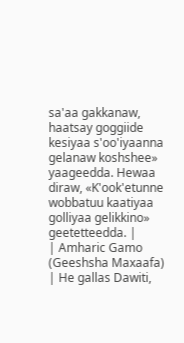sa'aa gakkanaw, haatsay goggiide kesiyaa s'oo'iyaanna gelanaw koshshee» yaageedda. Hewaa diraw, «K'ook'etunne wobbatuu kaatiyaa golliyaa gelikkino» geetetteedda. |
| Amharic Gamo (Geeshsha Maxaafa) | He gallas Dawiti,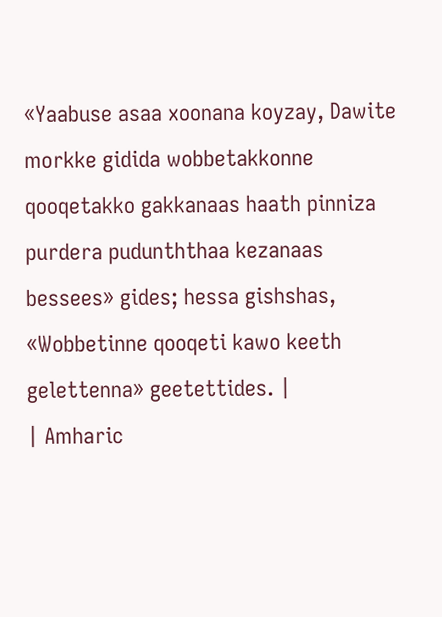«Yaabuse asaa xoonana koyzay, Dawite morkke gidida wobbetakkonne qooqetakko gakkanaas haath pinniza purdera pudunththaa kezanaas bessees» gides; hessa gishshas, «Wobbetinne qooqeti kawo keeth gelettenna» geetettides. |
| Amharic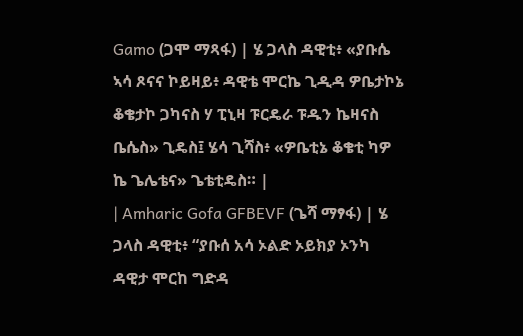Gamo (ጋሞ ማጻፋ) | ሄ ጋላስ ዳዊቲ፥ «ያቡሴ ኣሳ ጾናና ኮይዛይ፥ ዳዊቴ ሞርኬ ጊዲዳ ዎቤታኮኔ ቆቄታኮ ጋካናስ ሃ ፒኒዛ ፑርዴራ ፑዱን ኬዛናስ ቤሴስ» ጊዴስ፤ ሄሳ ጊሻስ፥ «ዎቤቲኔ ቆቄቲ ካዎ ኬ ጌሌቴና» ጌቴቲዴስ። |
| Amharic Gofa GFBEVF (ጌሻ ማፃፋ) | ሄ ጋላስ ዳዊቲ፥ “ያቡሰ አሳ ኦልድ ኦይክያ ኦንካ ዳዊታ ሞርከ ግድዳ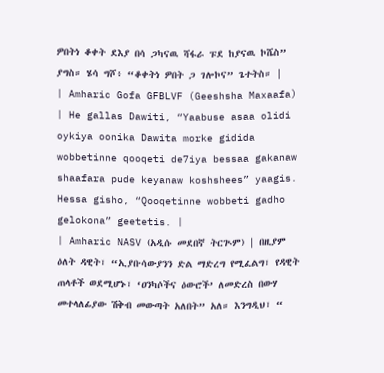ዎበትነ ቆቀት ደእያ በሳ ጋካናዉ ሻፋራ ፑደ ከያናዉ ኮሼስ” ያግስ። ሄሳ ግሾ፥ “ቆቀትነ ዎበት ጋ ገሎኮና” ጌተትስ። |
| Amharic Gofa GFBLVF (Geeshsha Maxaafa) | He gallas Dawiti, “Yaabuse asaa olidi oykiya oonika Dawita morke gidida wobbetinne qooqeti de7iya bessaa gakanaw shaafara pude keyanaw koshshees” yaagis. Hessa gisho, “Qooqetinne wobbeti gadho gelokona” geetetis. |
| Amharic NASV (አዲሱ መደበኛ ትርጒም) | በዚያም ዕለት ዳዊት፣ “ኢያቡሳውያንን ድል ማድረግ የሚፈልግ፣ የዳዊት ጠላቶች ወደሚሆኑ፣ ‘ዐንካሶችና ዕውሮች’ ለመድረስ በውሃ መተላለፊያው ሽቅብ መውጣት አለበት” አለ። እንግዲህ፣ “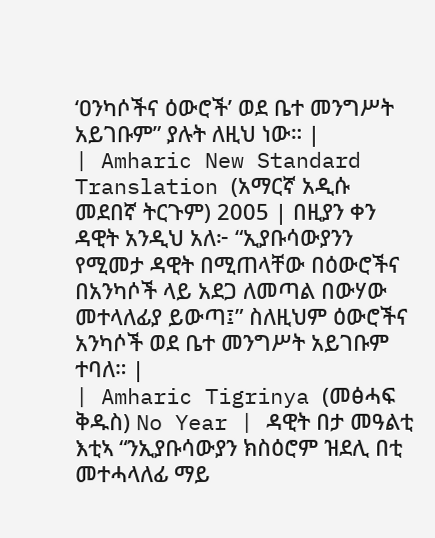‘ዐንካሶችና ዕውሮች’ ወደ ቤተ መንግሥት አይገቡም” ያሉት ለዚህ ነው። |
| Amharic New Standard Translation (አማርኛ አዲሱ መደበኛ ትርጉም) 2005 | በዚያን ቀን ዳዊት አንዲህ አለ፦ “ኢያቡሳውያንን የሚመታ ዳዊት በሚጠላቸው በዕውሮችና በአንካሶች ላይ አደጋ ለመጣል በውሃው መተላለፊያ ይውጣ፤” ስለዚህም ዕውሮችና አንካሶች ወደ ቤተ መንግሥት አይገቡም ተባለ። |
| Amharic Tigrinya (መፅሓፍ ቅዱስ) No Year | ዳዊት በታ መዓልቲ እቲኣ “ንኢያቡሳውያን ክስዕሮም ዝደሊ በቲ መተሓላለፊ ማይ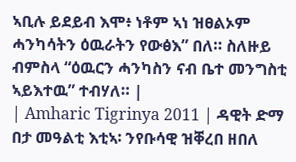ኣቢሉ ይደይብ እሞ፥ ነቶም ኣነ ዝፀልኦም ሓንካሳትን ዕዉራትን የውፅእ” በለ። ስለዙይ ብምስላ “ዕዉርን ሓንካስን ናብ ቤተ መንግስቲ ኣይእተዉ” ተብሃለ። |
| Amharic Tigrinya 2011 | ዳዊት ድማ በታ መዓልቲ እቲኣ፡ ንየቡሳዊ ዝቐረበ ዘበለ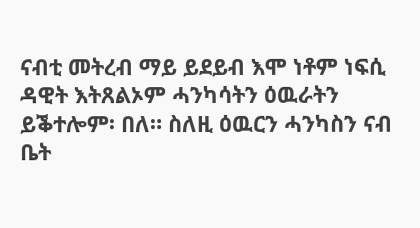ናብቲ መትረብ ማይ ይደይብ እሞ ነቶም ነፍሲ ዳዊት እትጸልኦም ሓንካሳትን ዕዉራትን ይቕተሎም፡ በለ። ስለዚ ዕዉርን ሓንካስን ናብ ቤት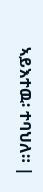ኣይእተዉ፡ ተባህለ። |